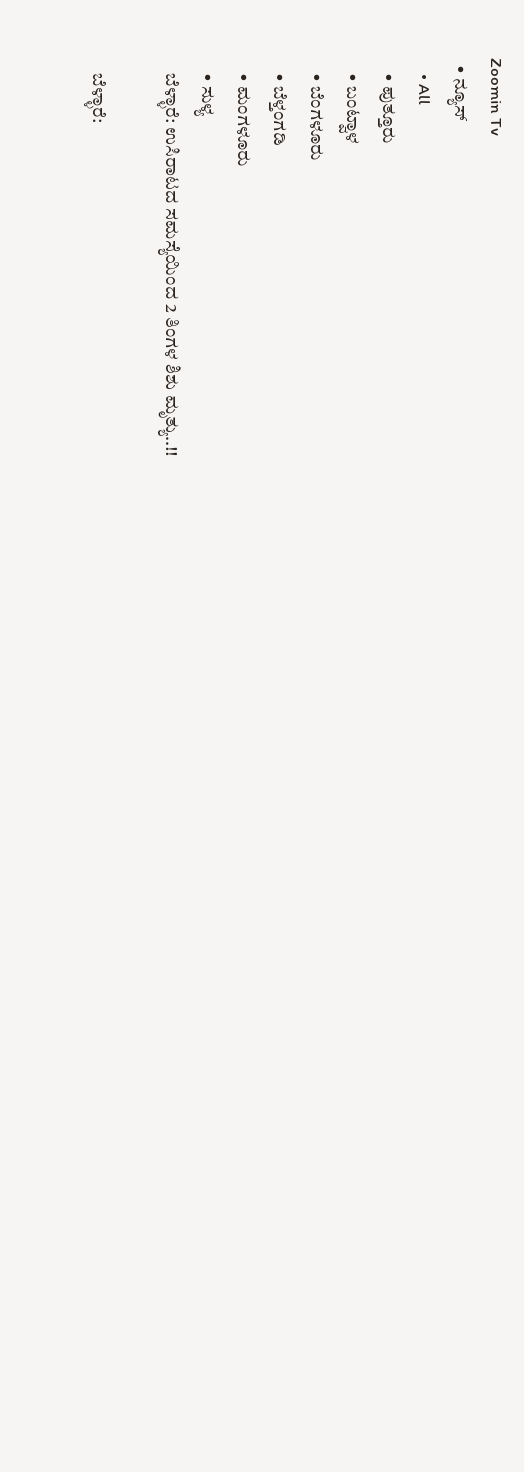Zoomin Tv
  • ನ್ಯೂಸ್
    • All
    • ಪುತ್ತೂರು
    • ಬಂಟ್ವಾಳ
    • ಬೆಂಗಳೂರು
    • ಬೆಳ್ತಂಗಡಿ
    • ಮಂಗಳೂರು
    • ಸುಳ್ಯ
    ಬೆಳ್ಳಾರೆ: ಉಸಿರಾಟದ ಸಮಸ್ಯೆಯಿಂದ 2 ತಿಂಗಳ ಶಿಶು ಮೃತ್ಯು..!!

    ಬೆಳ್ಳಾರೆ: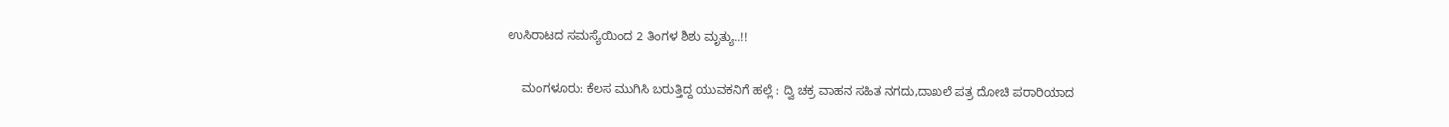ಉಸಿರಾಟದ ಸಮಸ್ಯೆಯಿಂದ 2 ತಿಂಗಳ ಶಿಶು ಮೃತ್ಯು..!!

    ಮಂಗಳೂರು: ಕೆಲಸ ಮುಗಿಸಿ ಬರುತ್ತಿದ್ದ ಯುವಕನಿಗೆ ಹಲ್ಲೆ : ದ್ವಿ ಚಕ್ರ ವಾಹನ ಸಹಿತ ನಗದು,ದಾಖಲೆ ಪತ್ರ ದೋಚಿ ಪರಾರಿಯಾದ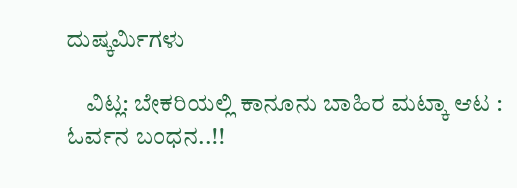ದುಷ್ಕರ್ಮಿಗಳು

    ವಿಟ್ಲ: ಬೇಕರಿಯಲ್ಲಿ ಕಾನೂನು ಬಾಹಿರ ಮಟ್ಕಾ ಆಟ : ಓರ್ವನ ಬಂಧನ..!!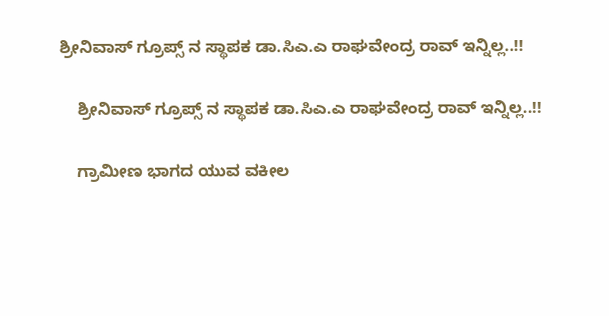ಶ್ರೀನಿವಾಸ್ ಗ್ರೂಪ್ಸ್ ನ ಸ್ಥಾಪಕ ಡಾ.ಸಿಎ.ಎ ರಾಘವೇಂದ್ರ ರಾವ್ ಇನ್ನಿಲ್ಲ..!!

    ಶ್ರೀನಿವಾಸ್ ಗ್ರೂಪ್ಸ್ ನ ಸ್ಥಾಪಕ ಡಾ.ಸಿಎ.ಎ ರಾಘವೇಂದ್ರ ರಾವ್ ಇನ್ನಿಲ್ಲ..!!

    ಗ್ರಾಮೀಣ ಭಾಗದ ಯುವ ವಕೀಲ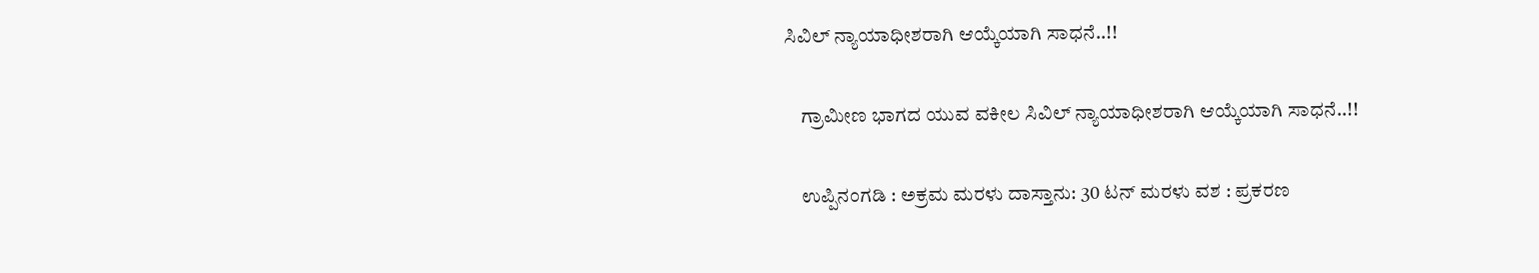ಸಿವಿಲ್ ನ್ಯಾಯಾಧೀಶರಾಗಿ ಆಯ್ಕೆಯಾಗಿ ಸಾಧನೆ..!!

    ಗ್ರಾಮೀಣ ಭಾಗದ ಯುವ ವಕೀಲ ಸಿವಿಲ್ ನ್ಯಾಯಾಧೀಶರಾಗಿ ಆಯ್ಕೆಯಾಗಿ ಸಾಧನೆ..!!

    ಉಪ್ಪಿನಂಗಡಿ : ಅಕ್ರಮ ಮರಳು ದಾಸ್ತಾನು: 30 ಟನ್ ಮರಳು ವಶ : ಪ್ರಕರಣ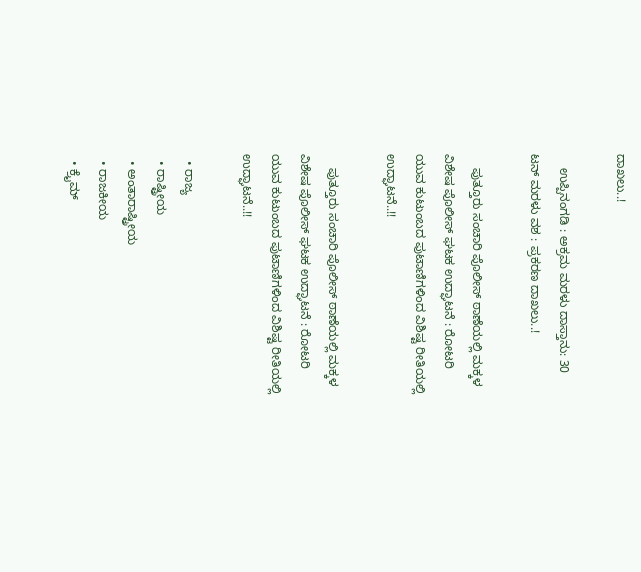ದಾಖಲು..!

    ಉಪ್ಪಿನಂಗಡಿ : ಅಕ್ರಮ ಮರಳು ದಾಸ್ತಾನು: 30 ಟನ್ ಮರಳು ವಶ : ಪ್ರಕರಣ ದಾಖಲು..!

    ಪುತ್ತೂರು ಸಂಚಾರಿ ಪೊಲೀಸ್ ಠಾಣೆಯಲ್ಲಿ ಮಕ್ಕಳ ವಿಶೇಷ ಪೊಲೀಸ್ ಘಟಕ ಉದ್ಘಾಟನೆ : ರೋಟರಿ ಯುವ ಕುಟುಂಬದ ಪುಟಾಣಿಗಳಿಂದ ವಿಶಿಷ್ಟ ರೀತಿಯಲ್ಲಿ ಉದ್ಘಾಟನೆ..!!

    ಪುತ್ತೂರು ಸಂಚಾರಿ ಪೊಲೀಸ್ ಠಾಣೆಯಲ್ಲಿ ಮಕ್ಕಳ ವಿಶೇಷ ಪೊಲೀಸ್ ಘಟಕ ಉದ್ಘಾಟನೆ : ರೋಟರಿ ಯುವ ಕುಟುಂಬದ ಪುಟಾಣಿಗಳಿಂದ ವಿಶಿಷ್ಟ ರೀತಿಯಲ್ಲಿ ಉದ್ಘಾಟನೆ..!!

  • ರಾಜ್ಯ
  • ರಾಷ್ಟ್ರೀಯ
  • ಅಂತಾರಾಷ್ಟ್ರೀಯ
  • ರಾಜಕೀಯ
  • ಕ್ರೈಮ್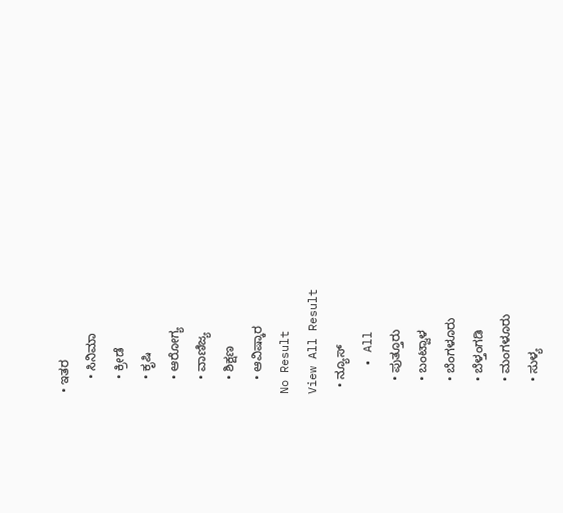• ಇತರ
    • ಸಿನಿಮಾ
    • ಕ್ರೀಡೆ
    • ಕೃಷಿ
    • ಆರೋಗ್ಯ
    • ವಾಣಿಜ್ಯ
    • ಶಿಕ್ಷಣ
    • ಆವಿಷ್ಕಾರ
No Result
View All Result
  • ನ್ಯೂಸ್
    • All
    • ಪುತ್ತೂರು
    • ಬಂಟ್ವಾಳ
    • ಬೆಂಗಳೂರು
    • ಬೆಳ್ತಂಗಡಿ
    • ಮಂಗಳೂರು
    • ಸುಳ್ಯ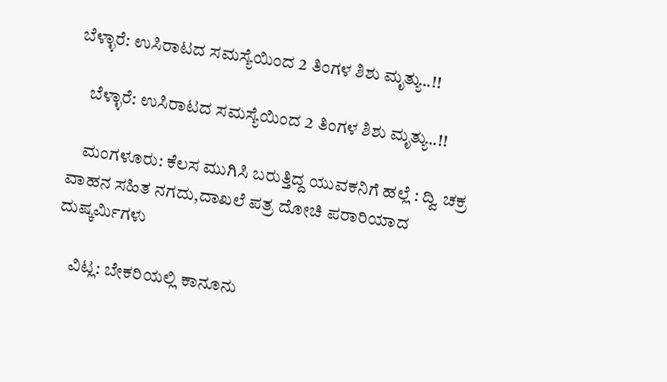ಬೆಳ್ಳಾರೆ: ಉಸಿರಾಟದ ಸಮಸ್ಯೆಯಿಂದ 2 ತಿಂಗಳ ಶಿಶು ಮೃತ್ಯು..!!

    ಬೆಳ್ಳಾರೆ: ಉಸಿರಾಟದ ಸಮಸ್ಯೆಯಿಂದ 2 ತಿಂಗಳ ಶಿಶು ಮೃತ್ಯು..!!

    ಮಂಗಳೂರು: ಕೆಲಸ ಮುಗಿಸಿ ಬರುತ್ತಿದ್ದ ಯುವಕನಿಗೆ ಹಲ್ಲೆ : ದ್ವಿ ಚಕ್ರ ವಾಹನ ಸಹಿತ ನಗದು,ದಾಖಲೆ ಪತ್ರ ದೋಚಿ ಪರಾರಿಯಾದ ದುಷ್ಕರ್ಮಿಗಳು

    ವಿಟ್ಲ: ಬೇಕರಿಯಲ್ಲಿ ಕಾನೂನು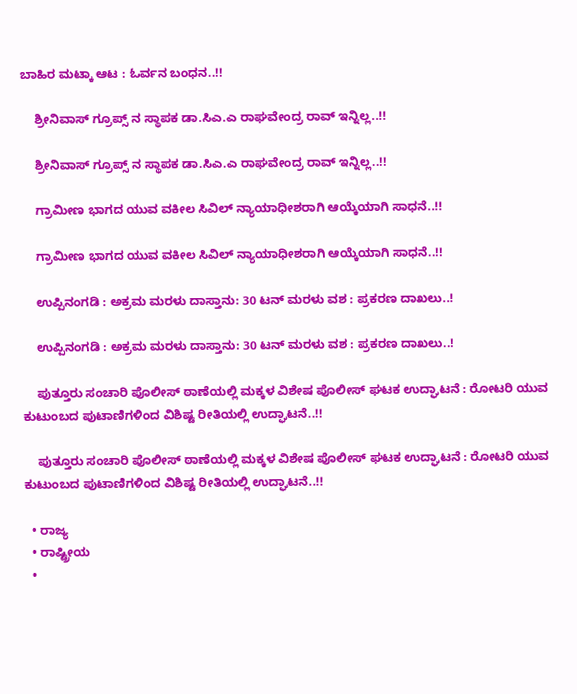ಬಾಹಿರ ಮಟ್ಕಾ ಆಟ : ಓರ್ವನ ಬಂಧನ..!!

    ಶ್ರೀನಿವಾಸ್ ಗ್ರೂಪ್ಸ್ ನ ಸ್ಥಾಪಕ ಡಾ.ಸಿಎ.ಎ ರಾಘವೇಂದ್ರ ರಾವ್ ಇನ್ನಿಲ್ಲ..!!

    ಶ್ರೀನಿವಾಸ್ ಗ್ರೂಪ್ಸ್ ನ ಸ್ಥಾಪಕ ಡಾ.ಸಿಎ.ಎ ರಾಘವೇಂದ್ರ ರಾವ್ ಇನ್ನಿಲ್ಲ..!!

    ಗ್ರಾಮೀಣ ಭಾಗದ ಯುವ ವಕೀಲ ಸಿವಿಲ್ ನ್ಯಾಯಾಧೀಶರಾಗಿ ಆಯ್ಕೆಯಾಗಿ ಸಾಧನೆ..!!

    ಗ್ರಾಮೀಣ ಭಾಗದ ಯುವ ವಕೀಲ ಸಿವಿಲ್ ನ್ಯಾಯಾಧೀಶರಾಗಿ ಆಯ್ಕೆಯಾಗಿ ಸಾಧನೆ..!!

    ಉಪ್ಪಿನಂಗಡಿ : ಅಕ್ರಮ ಮರಳು ದಾಸ್ತಾನು: 30 ಟನ್ ಮರಳು ವಶ : ಪ್ರಕರಣ ದಾಖಲು..!

    ಉಪ್ಪಿನಂಗಡಿ : ಅಕ್ರಮ ಮರಳು ದಾಸ್ತಾನು: 30 ಟನ್ ಮರಳು ವಶ : ಪ್ರಕರಣ ದಾಖಲು..!

    ಪುತ್ತೂರು ಸಂಚಾರಿ ಪೊಲೀಸ್ ಠಾಣೆಯಲ್ಲಿ ಮಕ್ಕಳ ವಿಶೇಷ ಪೊಲೀಸ್ ಘಟಕ ಉದ್ಘಾಟನೆ : ರೋಟರಿ ಯುವ ಕುಟುಂಬದ ಪುಟಾಣಿಗಳಿಂದ ವಿಶಿಷ್ಟ ರೀತಿಯಲ್ಲಿ ಉದ್ಘಾಟನೆ..!!

    ಪುತ್ತೂರು ಸಂಚಾರಿ ಪೊಲೀಸ್ ಠಾಣೆಯಲ್ಲಿ ಮಕ್ಕಳ ವಿಶೇಷ ಪೊಲೀಸ್ ಘಟಕ ಉದ್ಘಾಟನೆ : ರೋಟರಿ ಯುವ ಕುಟುಂಬದ ಪುಟಾಣಿಗಳಿಂದ ವಿಶಿಷ್ಟ ರೀತಿಯಲ್ಲಿ ಉದ್ಘಾಟನೆ..!!

  • ರಾಜ್ಯ
  • ರಾಷ್ಟ್ರೀಯ
  •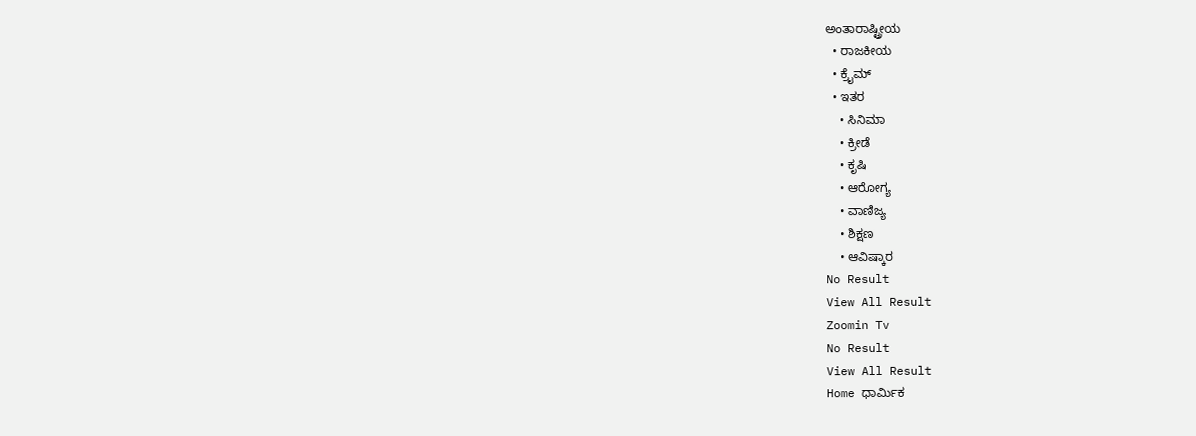ಅಂತಾರಾಷ್ಟ್ರೀಯ
  • ರಾಜಕೀಯ
  • ಕ್ರೈಮ್
  • ಇತರ
    • ಸಿನಿಮಾ
    • ಕ್ರೀಡೆ
    • ಕೃಷಿ
    • ಆರೋಗ್ಯ
    • ವಾಣಿಜ್ಯ
    • ಶಿಕ್ಷಣ
    • ಆವಿಷ್ಕಾರ
No Result
View All Result
Zoomin Tv
No Result
View All Result
Home ಧಾರ್ಮಿಕ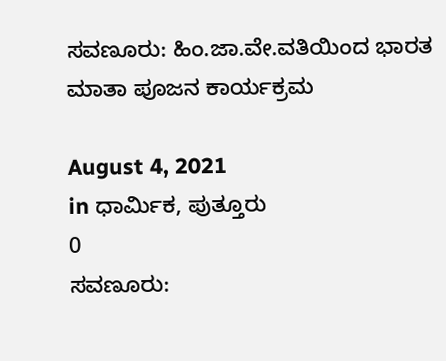ಸವಣೂರು: ಹಿಂ.ಜಾ.ವೇ.ವತಿಯಿಂದ ಭಾರತ ಮಾತಾ ಪೂಜನ ಕಾರ್ಯಕ್ರಮ

August 4, 2021
in ಧಾರ್ಮಿಕ, ಪುತ್ತೂರು
0
ಸವಣೂರು: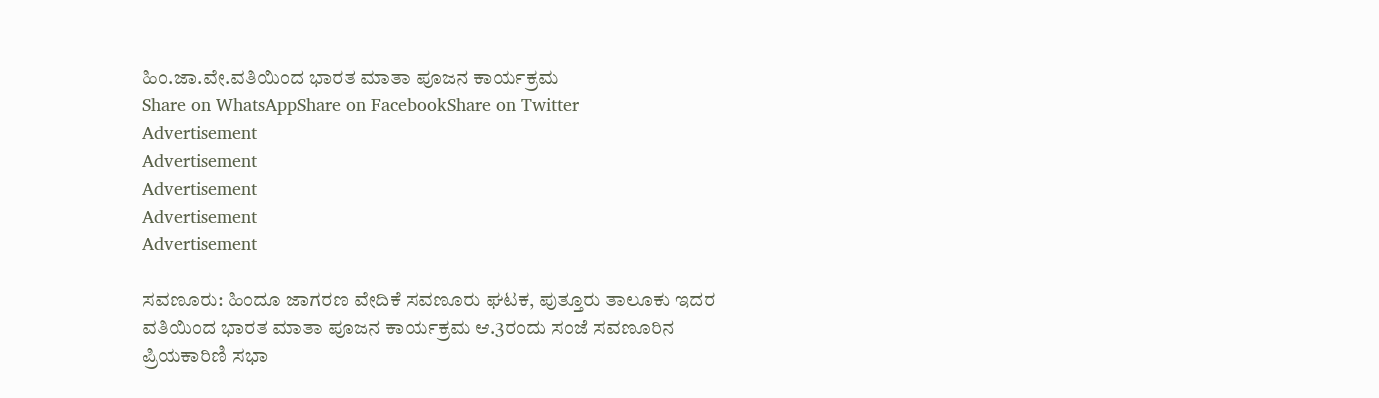ಹಿಂ.ಜಾ.ವೇ.ವತಿಯಿಂದ ಭಾರತ ಮಾತಾ ಪೂಜನ ಕಾರ್ಯಕ್ರಮ
Share on WhatsAppShare on FacebookShare on Twitter
Advertisement
Advertisement
Advertisement
Advertisement
Advertisement

ಸವಣೂರು: ಹಿಂದೂ ಜಾಗರಣ ವೇದಿಕೆ ಸವಣೂರು ಘಟಕ, ಪುತ್ತೂರು ತಾಲೂಕು ಇದರ ವತಿಯಿಂದ ಭಾರತ ಮಾತಾ ಪೂಜನ ಕಾರ್ಯಕ್ರಮ ಆ.3ರಂದು ಸಂಜೆ ಸವಣೂರಿನ ಪ್ರಿಯಕಾರಿಣಿ ಸಭಾ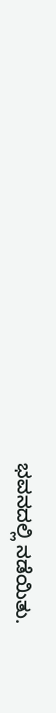ಭವನದಲ್ಲಿ ನಡೆಯಿತು.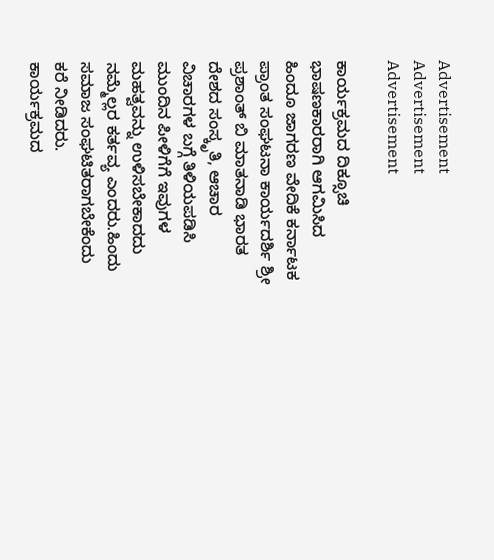Advertisement
Advertisement
Advertisement

ಕಾರ್ಯಕ್ರಮದ ದಿಕ್ಸೂಚಿ ಭಾಷಣಕಾರರಾಗಿ ಆಗಮಿಸಿದ ಹಿಂದೂ ಜಾಗರಣ ವೇದಿಕೆ ಕರ್ನಾಟಕ ಪ್ರಾಂತ ಸಂಘಟನಾ ಕಾರ್ಯದರ್ಶಿ ಶ್ರೀ ಪ್ರಶಾಂತ್ ಬಿ ಮಾತನಾಡಿ ಭಾರತ ದೇಶದ ಸಂಸ್ಕೃತಿ, ಆಚಾರ ವಿಚಾರಗಳ ಬಗ್ಗೆ ತಿಳಿಯಪಡಿಸಿ ಮುಂದಿನ ಪೀಳಿಗೆಗೆ ಇವುಗಳ ಮಹತ್ವವನ್ನು ಉಳಿಸಬೇಕಾದದು ನಮ್ಮೆಲ್ಲರ ಕರ್ತವ್ಯ ಎಂದರು.ಹಿಂದು ಸಮಾಜ ಸಂಘಟಿತರಾಗಬೇಕೆಂದು ಕರೆ ನೀಡಿದರು.
ಕಾರ್ಯಕ್ರಮದ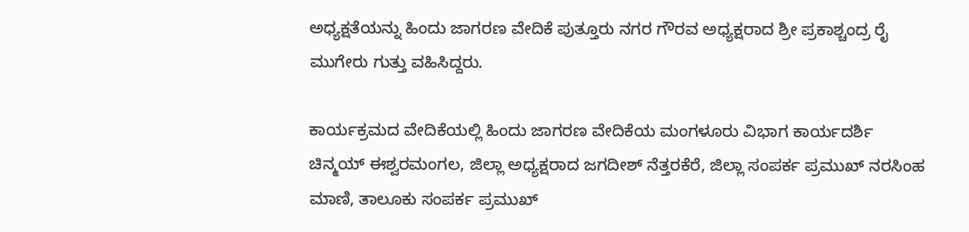ಅಧ್ಯಕ್ಷತೆಯನ್ನು ಹಿಂದು ಜಾಗರಣ ವೇದಿಕೆ ಪುತ್ತೂರು ನಗರ ಗೌರವ ಅಧ್ಯಕ್ಷರಾದ ಶ್ರೀ ಪ್ರಕಾಶ್ಚಂದ್ರ ರೈ ಮುಗೇರು ಗುತ್ತು ವಹಿಸಿದ್ದರು.

ಕಾರ್ಯಕ್ರಮದ ವೇದಿಕೆಯಲ್ಲಿ ಹಿಂದು ಜಾಗರಣ ವೇದಿಕೆಯ ಮಂಗಳೂರು ವಿಭಾಗ ಕಾರ್ಯದರ್ಶಿ ಚಿನ್ಮಯ್ ಈಶ್ವರಮಂಗಲ, ಜಿಲ್ಲಾ ಅಧ್ಯಕ್ಷರಾದ ಜಗದೀಶ್ ನೆತ್ತರಕೆರೆ, ಜಿಲ್ಲಾ ಸಂಪರ್ಕ ಪ್ರಮುಖ್ ನರಸಿಂಹ ಮಾಣಿ, ತಾಲೂಕು ಸಂಪರ್ಕ ಪ್ರಮುಖ್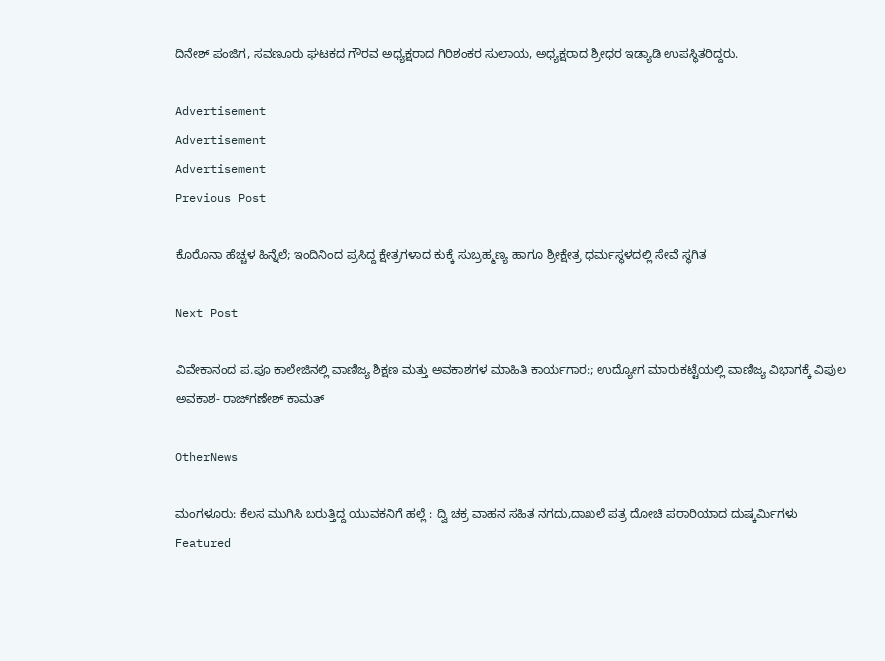ದಿನೇಶ್ ಪಂಜಿಗ, ಸವಣೂರು ಘಟಕದ ಗೌರವ ಅಧ್ಯಕ್ಷರಾದ ಗಿರಿಶಂಕರ ಸುಲಾಯ, ಅಧ್ಯಕ್ಷರಾದ ಶ್ರೀಧರ ಇಡ್ಯಾಡಿ ಉಪಸ್ಥಿತರಿದ್ದರು.

Advertisement
Advertisement
Advertisement
Previous Post

ಕೊರೊನಾ ಹೆಚ್ಚಳ ಹಿನ್ನೆಲೆ; ಇಂದಿನಿಂದ ಪ್ರಸಿದ್ದ ಕ್ಷೇತ್ರಗಳಾದ ಕುಕ್ಕೆ ಸುಬ್ರಹ್ಮಣ್ಯ ಹಾಗೂ ಶ್ರೀಕ್ಷೇತ್ರ ಧರ್ಮಸ್ಥಳದಲ್ಲಿ ಸೇವೆ ಸ್ಥಗಿತ

Next Post

ವಿವೇಕಾನಂದ ಪ.ಪೂ ಕಾಲೇಜಿನಲ್ಲಿ ವಾಣಿಜ್ಯ ಶಿಕ್ಷಣ ಮತ್ತು ಅವಕಾಶಗಳ ಮಾಹಿತಿ ಕಾರ್ಯಗಾರ:; ಉದ್ಯೋಗ ಮಾರುಕಟ್ಟೆಯಲ್ಲಿ ವಾಣಿಜ್ಯ ವಿಭಾಗಕ್ಕೆ ವಿಪುಲ ಅವಕಾಶ- ರಾಜ್‌ಗಣೇಶ್ ಕಾಮತ್

OtherNews

ಮಂಗಳೂರು: ಕೆಲಸ ಮುಗಿಸಿ ಬರುತ್ತಿದ್ದ ಯುವಕನಿಗೆ ಹಲ್ಲೆ : ದ್ವಿ ಚಕ್ರ ವಾಹನ ಸಹಿತ ನಗದು,ದಾಖಲೆ ಪತ್ರ ದೋಚಿ ಪರಾರಿಯಾದ ದುಷ್ಕರ್ಮಿಗಳು
Featured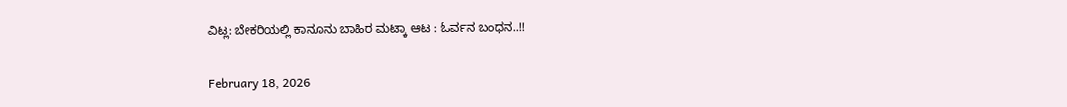ವಿಟ್ಲ: ಬೇಕರಿಯಲ್ಲಿ ಕಾನೂನು ಬಾಹಿರ ಮಟ್ಕಾ ಆಟ : ಓರ್ವನ ಬಂಧನ..!!

February 18, 2026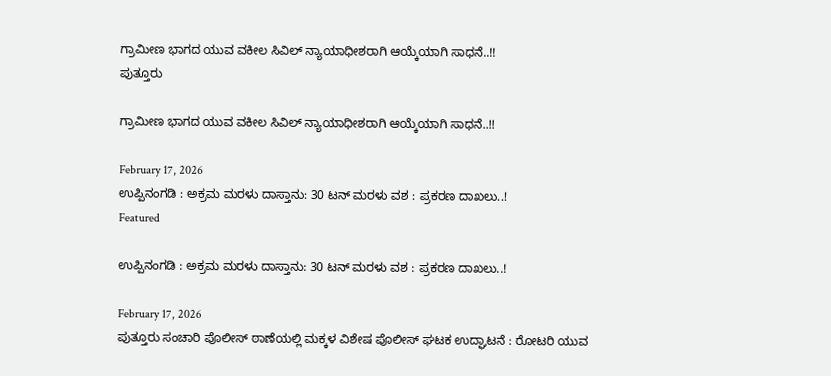ಗ್ರಾಮೀಣ ಭಾಗದ ಯುವ ವಕೀಲ ಸಿವಿಲ್ ನ್ಯಾಯಾಧೀಶರಾಗಿ ಆಯ್ಕೆಯಾಗಿ ಸಾಧನೆ..!!
ಪುತ್ತೂರು

ಗ್ರಾಮೀಣ ಭಾಗದ ಯುವ ವಕೀಲ ಸಿವಿಲ್ ನ್ಯಾಯಾಧೀಶರಾಗಿ ಆಯ್ಕೆಯಾಗಿ ಸಾಧನೆ..!!

February 17, 2026
ಉಪ್ಪಿನಂಗಡಿ : ಅಕ್ರಮ ಮರಳು ದಾಸ್ತಾನು: 30 ಟನ್ ಮರಳು ವಶ : ಪ್ರಕರಣ ದಾಖಲು..!
Featured

ಉಪ್ಪಿನಂಗಡಿ : ಅಕ್ರಮ ಮರಳು ದಾಸ್ತಾನು: 30 ಟನ್ ಮರಳು ವಶ : ಪ್ರಕರಣ ದಾಖಲು..!

February 17, 2026
ಪುತ್ತೂರು ಸಂಚಾರಿ ಪೊಲೀಸ್ ಠಾಣೆಯಲ್ಲಿ ಮಕ್ಕಳ ವಿಶೇಷ ಪೊಲೀಸ್ ಘಟಕ ಉದ್ಘಾಟನೆ : ರೋಟರಿ ಯುವ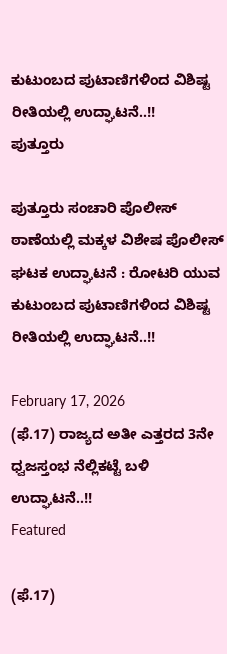ಕುಟುಂಬದ ಪುಟಾಣಿಗಳಿಂದ ವಿಶಿಷ್ಟ ರೀತಿಯಲ್ಲಿ ಉದ್ಘಾಟನೆ..!!
ಪುತ್ತೂರು

ಪುತ್ತೂರು ಸಂಚಾರಿ ಪೊಲೀಸ್ ಠಾಣೆಯಲ್ಲಿ ಮಕ್ಕಳ ವಿಶೇಷ ಪೊಲೀಸ್ ಘಟಕ ಉದ್ಘಾಟನೆ : ರೋಟರಿ ಯುವ ಕುಟುಂಬದ ಪುಟಾಣಿಗಳಿಂದ ವಿಶಿಷ್ಟ ರೀತಿಯಲ್ಲಿ ಉದ್ಘಾಟನೆ..!!

February 17, 2026
(ಫೆ.17) ರಾಜ್ಯದ ಅತೀ ಎತ್ತರದ 3ನೇ ಧ್ವಜಸ್ತಂಭ ನೆಲ್ಲಿಕಟ್ಟೆ ಬಳಿ ಉದ್ಘಾಟನೆ..!!
Featured

(ಫೆ.17)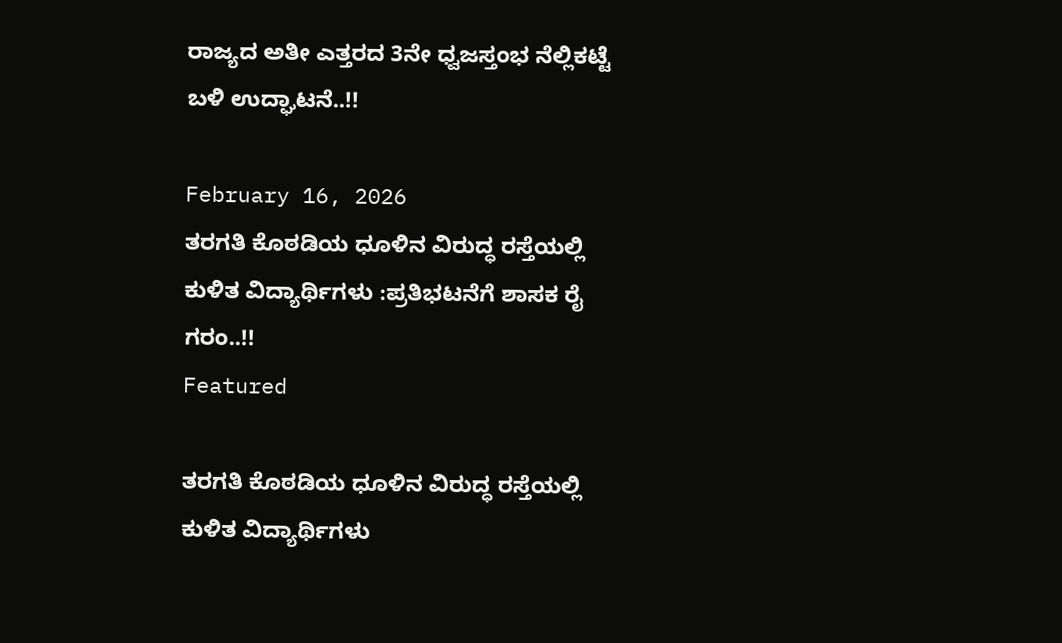ರಾಜ್ಯದ ಅತೀ ಎತ್ತರದ 3ನೇ ಧ್ವಜಸ್ತಂಭ ನೆಲ್ಲಿಕಟ್ಟೆ ಬಳಿ ಉದ್ಘಾಟನೆ..!!

February 16, 2026
ತರಗತಿ ಕೊಠಡಿಯ ಧೂಳಿನ ವಿರುದ್ಧ ರಸ್ತೆಯಲ್ಲಿ ಕುಳಿತ ವಿದ್ಯಾರ್ಥಿಗಳು :ಪ್ರತಿಭಟನೆಗೆ ಶಾಸಕ ರೈ ಗರಂ..!!
Featured

ತರಗತಿ ಕೊಠಡಿಯ ಧೂಳಿನ ವಿರುದ್ಧ ರಸ್ತೆಯಲ್ಲಿ ಕುಳಿತ ವಿದ್ಯಾರ್ಥಿಗಳು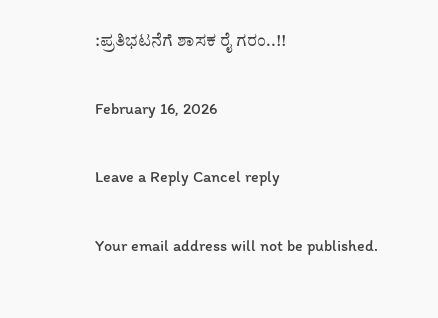:ಪ್ರತಿಭಟನೆಗೆ ಶಾಸಕ ರೈ ಗರಂ..!!

February 16, 2026

Leave a Reply Cancel reply

Your email address will not be published.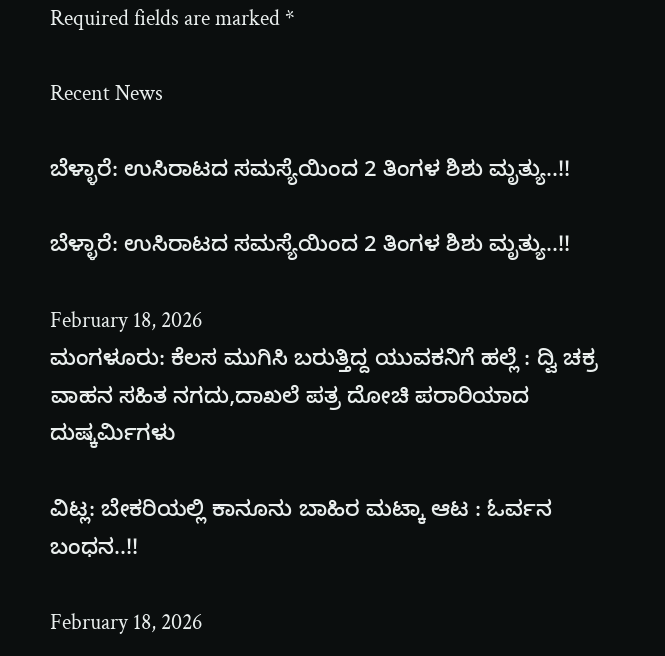Required fields are marked *

Recent News

ಬೆಳ್ಳಾರೆ: ಉಸಿರಾಟದ ಸಮಸ್ಯೆಯಿಂದ 2 ತಿಂಗಳ ಶಿಶು ಮೃತ್ಯು..!!

ಬೆಳ್ಳಾರೆ: ಉಸಿರಾಟದ ಸಮಸ್ಯೆಯಿಂದ 2 ತಿಂಗಳ ಶಿಶು ಮೃತ್ಯು..!!

February 18, 2026
ಮಂಗಳೂರು: ಕೆಲಸ ಮುಗಿಸಿ ಬರುತ್ತಿದ್ದ ಯುವಕನಿಗೆ ಹಲ್ಲೆ : ದ್ವಿ ಚಕ್ರ ವಾಹನ ಸಹಿತ ನಗದು,ದಾಖಲೆ ಪತ್ರ ದೋಚಿ ಪರಾರಿಯಾದ ದುಷ್ಕರ್ಮಿಗಳು

ವಿಟ್ಲ: ಬೇಕರಿಯಲ್ಲಿ ಕಾನೂನು ಬಾಹಿರ ಮಟ್ಕಾ ಆಟ : ಓರ್ವನ ಬಂಧನ..!!

February 18, 2026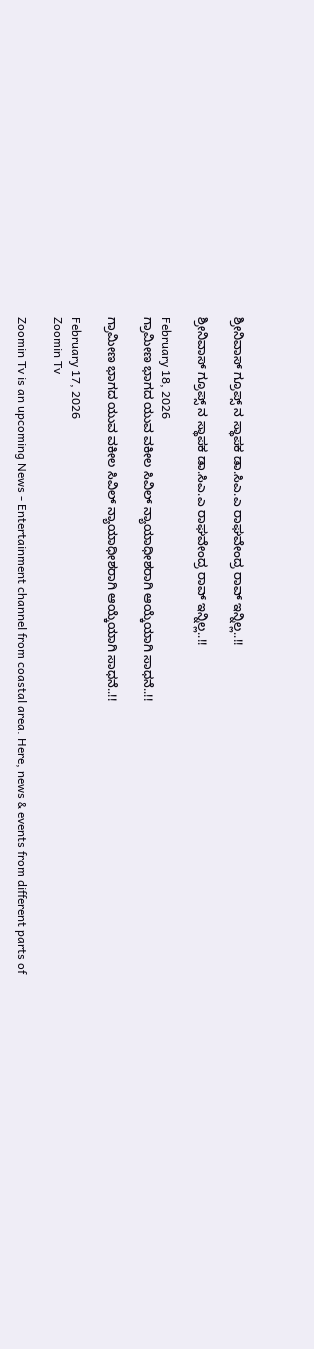ಶ್ರೀನಿವಾಸ್ ಗ್ರೂಪ್ಸ್ ನ ಸ್ಥಾಪಕ ಡಾ.ಸಿಎ.ಎ ರಾಘವೇಂದ್ರ ರಾವ್ ಇನ್ನಿಲ್ಲ..!!

ಶ್ರೀನಿವಾಸ್ ಗ್ರೂಪ್ಸ್ ನ ಸ್ಥಾಪಕ ಡಾ.ಸಿಎ.ಎ ರಾಘವೇಂದ್ರ ರಾವ್ ಇನ್ನಿಲ್ಲ..!!

February 18, 2026
ಗ್ರಾಮೀಣ ಭಾಗದ ಯುವ ವಕೀಲ ಸಿವಿಲ್ ನ್ಯಾಯಾಧೀಶರಾಗಿ ಆಯ್ಕೆಯಾಗಿ ಸಾಧನೆ..!!

ಗ್ರಾಮೀಣ ಭಾಗದ ಯುವ ವಕೀಲ ಸಿವಿಲ್ ನ್ಯಾಯಾಧೀಶರಾಗಿ ಆಯ್ಕೆಯಾಗಿ ಸಾಧನೆ..!!

February 17, 2026
Zoomin Tv

Zoomin Tv is an upcoming News - Entertainment channel from coastal area. Here, news & events from different parts of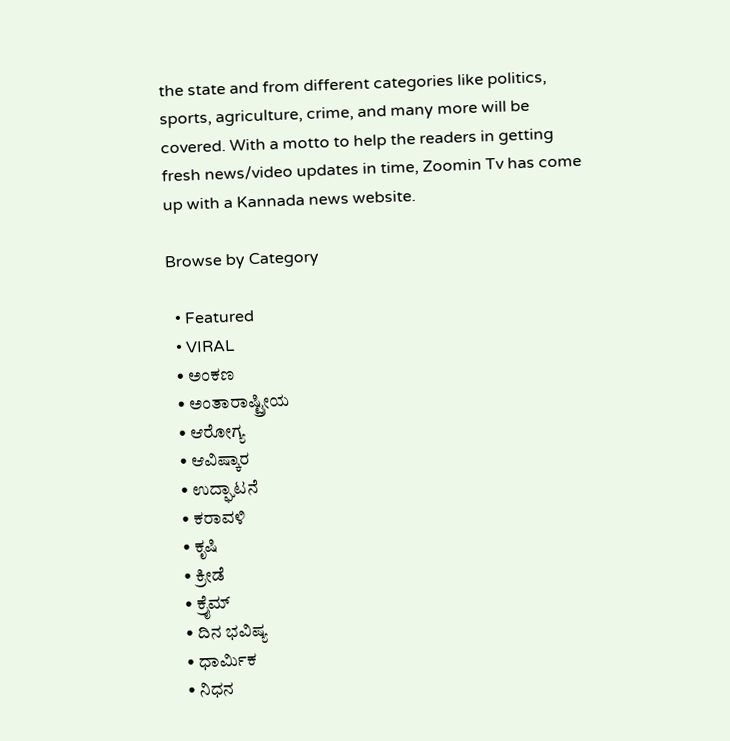the state and from different categories like politics, sports, agriculture, crime, and many more will be covered. With a motto to help the readers in getting fresh news/video updates in time, Zoomin Tv has come up with a Kannada news website.

Browse by Category

  • Featured
  • VIRAL
  • ಅಂಕಣ
  • ಅಂತಾರಾಷ್ಟ್ರೀಯ
  • ಆರೋಗ್ಯ
  • ಆವಿಷ್ಕಾರ
  • ಉದ್ಘಾಟನೆ
  • ಕರಾವಳಿ
  • ಕೃಷಿ
  • ಕ್ರೀಡೆ
  • ಕ್ರೈಮ್
  • ದಿನ ಭವಿಷ್ಯ
  • ಧಾರ್ಮಿಕ
  • ನಿಧನ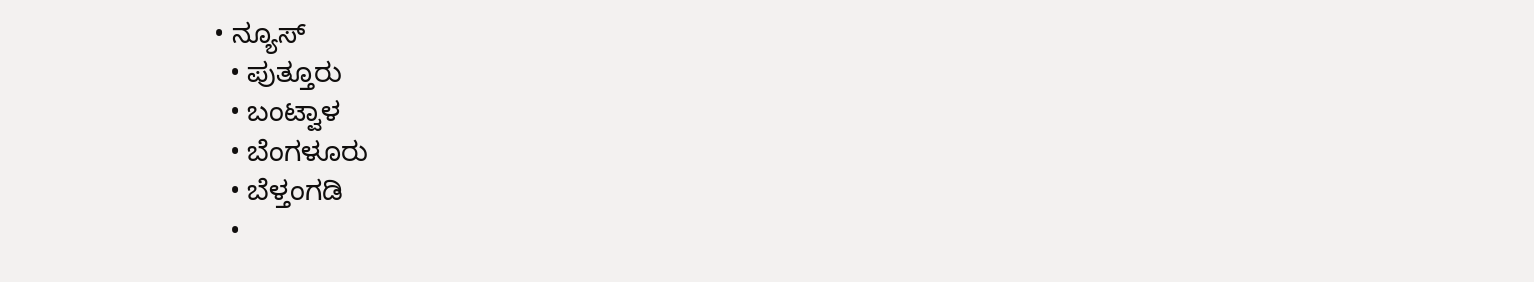• ನ್ಯೂಸ್
  • ಪುತ್ತೂರು
  • ಬಂಟ್ವಾಳ
  • ಬೆಂಗಳೂರು
  • ಬೆಳ್ತಂಗಡಿ
  •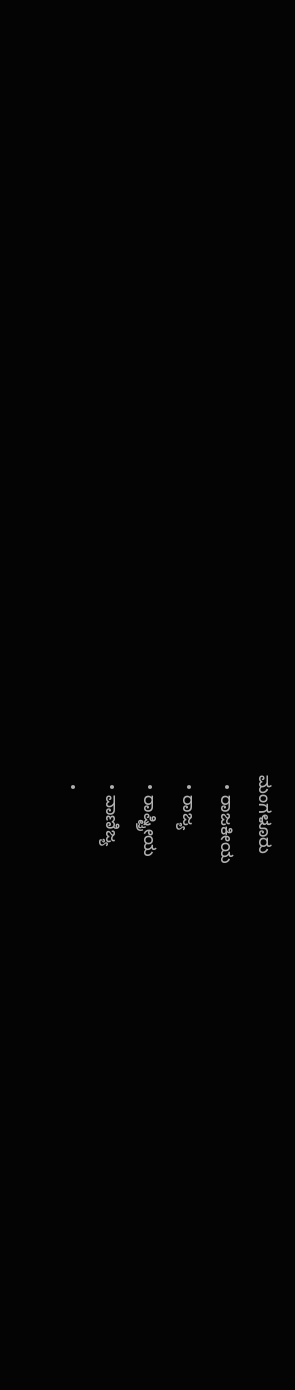ಮಂಗಳೂರು
  • ರಾಜಕೀಯ
  • ರಾಜ್ಯ
  • ರಾಷ್ಟ್ರೀಯ
  • ವಾಣಿಜ್ಯ
  •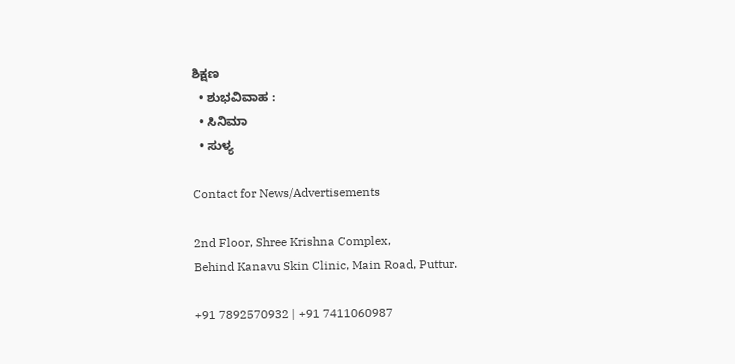ಶಿಕ್ಷಣ
  • ಶುಭವಿವಾಹ :
  • ಸಿನಿಮಾ
  • ಸುಳ್ಯ

Contact for News/Advertisements

2nd Floor, Shree Krishna Complex,
Behind Kanavu Skin Clinic, Main Road, Puttur.

+91 7892570932 | +91 7411060987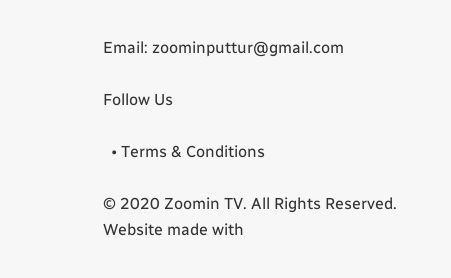Email: zoominputtur@gmail.com

Follow Us

  • Terms & Conditions

© 2020 Zoomin TV. All Rights Reserved. Website made with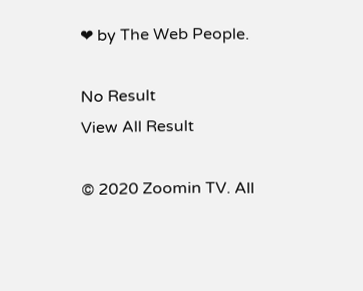❤ by The Web People.

No Result
View All Result

© 2020 Zoomin TV. All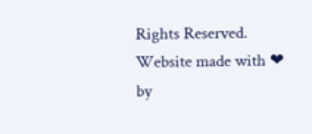Rights Reserved. Website made with ❤ by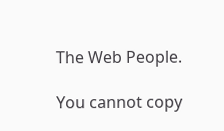The Web People.

You cannot copy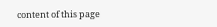content of this page